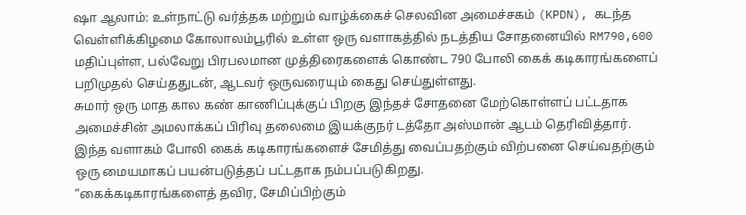ஷா ஆலாம்: உள்நாட்டு வர்த்தக மற்றும் வாழ்க்கைச் செலவின அமைச்சகம் (KPDN), கடந்த வெள்ளிக்கிழமை கோலாலம்பூரில் உள்ள ஒரு வளாகத்தில் நடத்திய சோதனையில் RM790,600 மதிப்புள்ள, பல்வேறு பிரபலமான முத்திரைகளைக் கொண்ட 790 போலி கைக் கடிகாரங்களைப் பறிமுதல் செய்ததுடன், ஆடவர் ஒருவரையும் கைது செய்துள்ளது.
சுமார் ஒரு மாத கால கண் காணிப்புக்குப் பிறகு இந்தச் சோதனை மேற்கொள்ளப் பட்டதாக அமைச்சின் அமலாக்கப் பிரிவு தலைமை இயக்குநர் டத்தோ அஸ்மான் ஆடம் தெரிவித்தார். இந்த வளாகம் போலி கைக் கடிகாரங்களைச் சேமித்து வைப்பதற்கும் விற்பனை செய்வதற்கும் ஒரு மையமாகப் பயன்படுத்தப் பட்டதாக நம்பப்படுகிறது.
“கைக்கடிகாரங்களைத் தவிர, சேமிப்பிற்கும்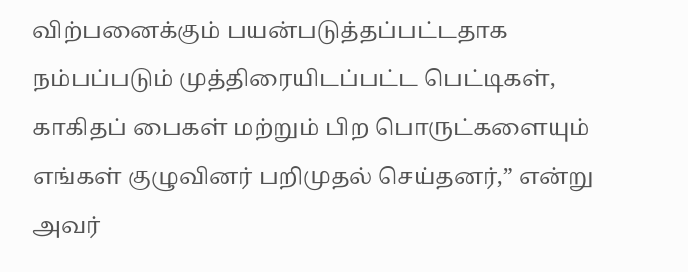விற்பனைக்கும் பயன்படுத்தப்பட்டதாக நம்பப்படும் முத்திரையிடப்பட்ட பெட்டிகள், காகிதப் பைகள் மற்றும் பிற பொருட்களையும் எங்கள் குழுவினர் பறிமுதல் செய்தனர்,” என்று அவர்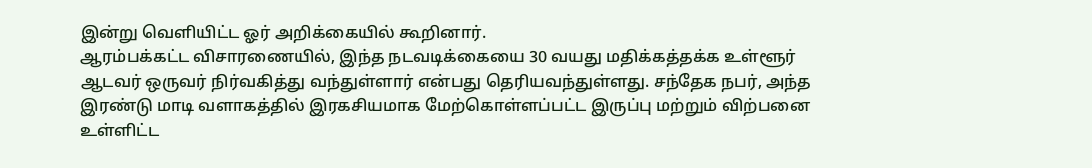இன்று வெளியிட்ட ஓர் அறிக்கையில் கூறினார்.
ஆரம்பக்கட்ட விசாரணையில், இந்த நடவடிக்கையை 30 வயது மதிக்கத்தக்க உள்ளூர் ஆடவர் ஒருவர் நிர்வகித்து வந்துள்ளார் என்பது தெரியவந்துள்ளது. சந்தேக நபர், அந்த இரண்டு மாடி வளாகத்தில் இரகசியமாக மேற்கொள்ளப்பட்ட இருப்பு மற்றும் விற்பனை உள்ளிட்ட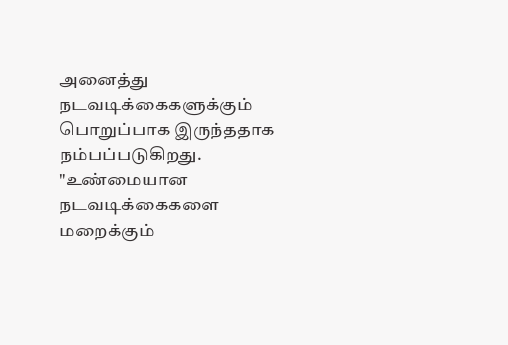அனைத்து நடவடிக்கைகளுக்கும் பொறுப்பாக இருந்ததாக நம்பப்படுகிறது.
"உண்மையான நடவடிக்கைகளை மறைக்கும்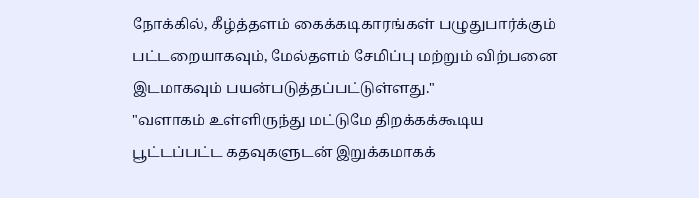நோக்கில், கீழ்த்தளம் கைக்கடிகாரங்கள் பழுதுபார்க்கும் பட்டறையாகவும், மேல்தளம் சேமிப்பு மற்றும் விற்பனை இடமாகவும் பயன்படுத்தப்பட்டுள்ளது."
"வளாகம் உள்ளிருந்து மட்டுமே திறக்கக்கூடிய பூட்டப்பட்ட கதவுகளுடன் இறுக்கமாகக்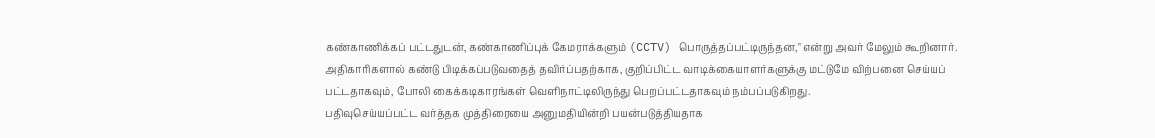கண்காணிக்கப் பட்டதுடன், கண்காணிப்புக் கேமராக்களும் (CCTV) பொருத்தப்பட்டிருந்தன," என்று அவர் மேலும் கூறினார்.
அதிகாரிகளால் கண்டு பிடிக்கப்படுவதைத் தவிர்ப்பதற்காக, குறிப்பிட்ட வாடிக்கையாளர்களுக்கு மட்டுமே விற்பனை செய்யப் பட்டதாகவும், போலி கைக்கடிகாரங்கள் வெளிநாட்டிலிருந்து பெறப்பட்டதாகவும் நம்பப்படுகிறது.
பதிவுசெய்யப்பட்ட வர்த்தக முத்திரையை அனுமதியின்றி பயன்படுத்தியதாக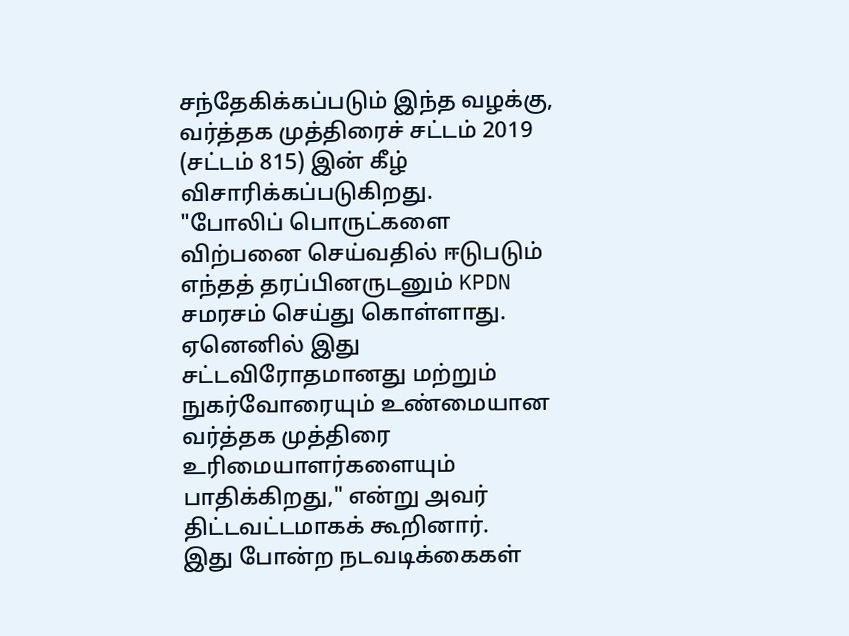சந்தேகிக்கப்படும் இந்த வழக்கு, வர்த்தக முத்திரைச் சட்டம் 2019 (சட்டம் 815) இன் கீழ் விசாரிக்கப்படுகிறது.
"போலிப் பொருட்களை விற்பனை செய்வதில் ஈடுபடும் எந்தத் தரப்பினருடனும் KPDN சமரசம் செய்து கொள்ளாது. ஏனெனில் இது சட்டவிரோதமானது மற்றும் நுகர்வோரையும் உண்மையான வர்த்தக முத்திரை உரிமையாளர்களையும் பாதிக்கிறது," என்று அவர் திட்டவட்டமாகக் கூறினார்.
இது போன்ற நடவடிக்கைகள்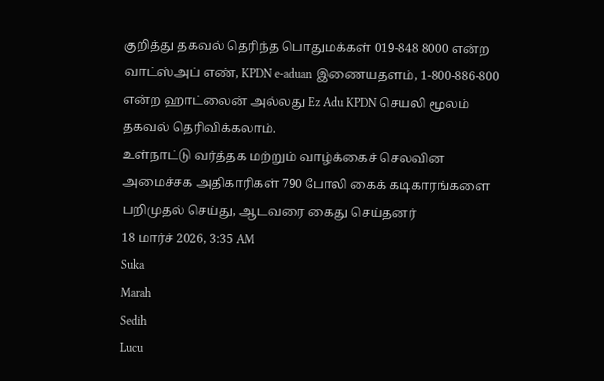குறித்து தகவல் தெரிந்த பொதுமக்கள் 019-848 8000 என்ற வாட்ஸ்அப் எண், KPDN e-aduan இணையதளம், 1-800-886-800 என்ற ஹாட்லைன் அல்லது Ez Adu KPDN செயலி மூலம் தகவல் தெரிவிக்கலாம்.
உள்நாட்டு வர்த்தக மற்றும் வாழ்க்கைச் செலவின அமைச்சக அதிகாரிகள் 790 போலி கைக் கடிகாரங்களை பறிமுதல் செய்து, ஆடவரை கைது செய்தனர்
18 மார்ச் 2026, 3:35 AM
Suka
Marah
Sedih
Lucu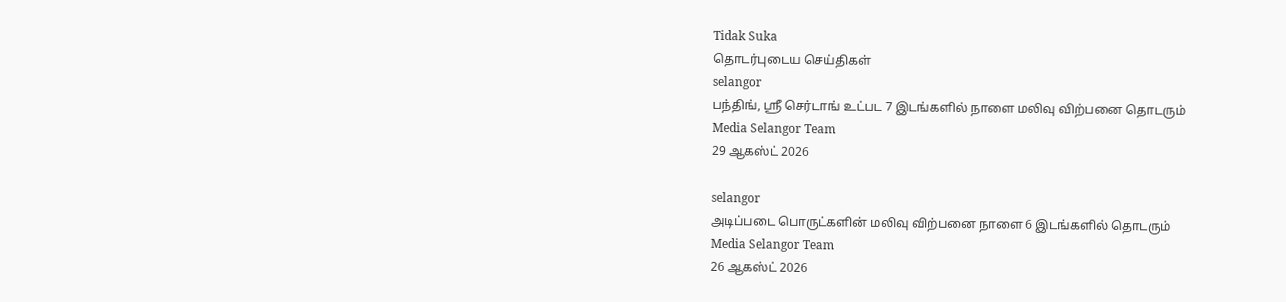Tidak Suka
தொடர்புடைய செய்திகள்
selangor
பந்திங், ஶ்ரீ செர்டாங் உட்பட 7 இடங்களில் நாளை மலிவு விற்பனை தொடரும்
Media Selangor Team
29 ஆகஸ்ட் 2026

selangor
அடிப்படை பொருட்களின் மலிவு விற்பனை நாளை 6 இடங்களில் தொடரும்
Media Selangor Team
26 ஆகஸ்ட் 2026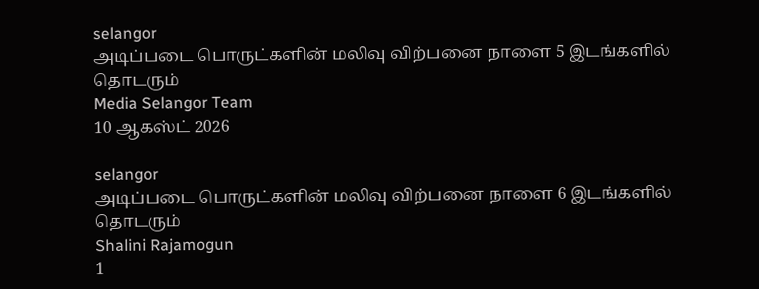selangor
அடிப்படை பொருட்களின் மலிவு விற்பனை நாளை 5 இடங்களில் தொடரும்
Media Selangor Team
10 ஆகஸ்ட் 2026

selangor
அடிப்படை பொருட்களின் மலிவு விற்பனை நாளை 6 இடங்களில் தொடரும்
Shalini Rajamogun
1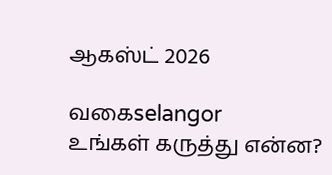ஆகஸ்ட் 2026

வகைselangor
உங்கள் கருத்து என்ன?